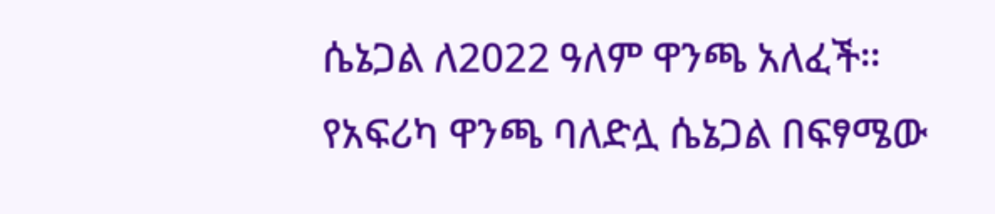ሴኔጋል ለ2022 ዓለም ዋንጫ አለፈች።
የአፍሪካ ዋንጫ ባለድሏ ሴኔጋል በፍፃሜው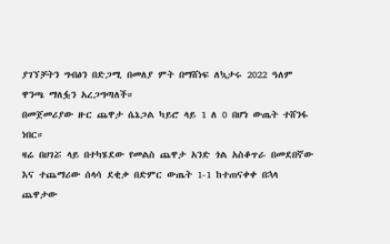ያገኘቻትን ግብፅን በድጋሚ በመለያ ምት በማሸነፍ ለኳታሩ 2022 ዓለም ዋንጫ ማለፏን አረጋግጣለች።
በመጀመሪያው ዙር ጨዋታ ሴኔጋል ካይሮ ላይ 1 ለ 0 በሆነ ውጤት ተሸንፋ ነበር።
ዛሬ በሀገሯ ላይ በተካሄደው የመልስ ጨዋታ አንድ ጎል አስቆጥራ በመደበኛው እና ተጨማሪው ሰላሳ ደቂቃ በድምር ውጤት 1-1 ከተጠናቀቀ በኋላ ጨዋታው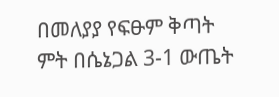በመለያያ የፍፁም ቅጣት ምት በሴኔጋል 3-1 ውጤት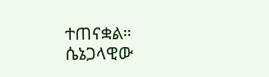ተጠናቋል።
ሴኔጋላዊው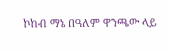ኮከብ ማኔ በዓለም ዋንጫው ላይ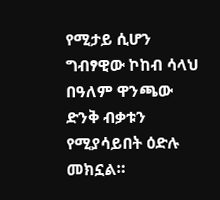የሚታይ ሲሆን ግብፃዊው ኮከብ ሳላህ በዓለም ዋንጫው ድንቅ ብቃቱን የሚያሳይበት ዕድሉ መክኗል።